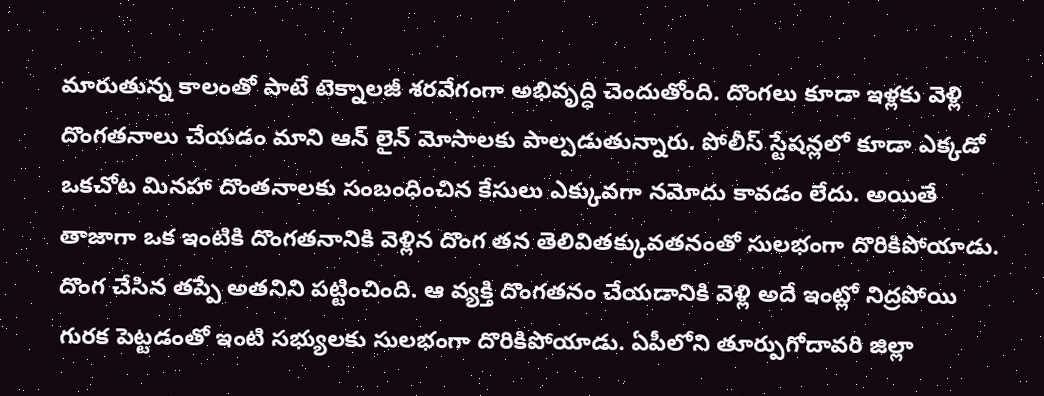మారుతున్న కాలంతో పాటే టెక్నాలజీ శరవేగంగా అభివృద్ధి చెందుతోంది. దొంగలు కూడా ఇళ్లకు వెళ్లి దొంగతనాలు చేయడం మాని ఆన్ లైన్ మోసాలకు పాల్పడుతున్నారు. పోలీస్ స్టేషన్లలో కూడా ఎక్కడో ఒకచోట మినహా దొంతనాలకు సంబంధించిన కేసులు ఎక్కువగా నమోదు కావడం లేదు. అయితే తాజాగా ఒక ఇంటికి దొంగతనానికి వెళ్లిన దొంగ తన తెలివితక్కువతనంతో సులభంగా దొరికిపోయాడు.
దొంగ చేసిన తప్పే అతనిని పట్టించింది. ఆ వ్యక్తి దొంగతనం చేయడానికి వెళ్లి అదే ఇంట్లో నిద్రపోయి గురక పెట్టడంతో ఇంటి సభ్యులకు సులభంగా దొరికిపోయాడు. ఏపీలోని తూర్పుగోదావరి జిల్లా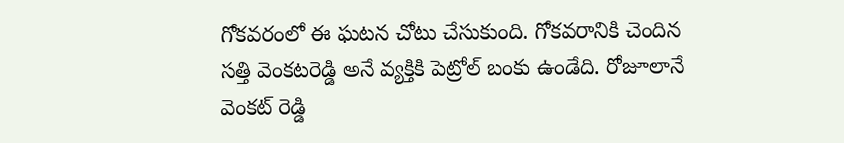గోకవరంలో ఈ ఘటన చోటు చేసుకుంది. గోకవరానికి చెందిన సత్తి వెంకటరెడ్డి అనే వ్యక్తికి పెట్రోల్ బంకు ఉండేది. రోజూలానే వెంకట్ రెడ్డి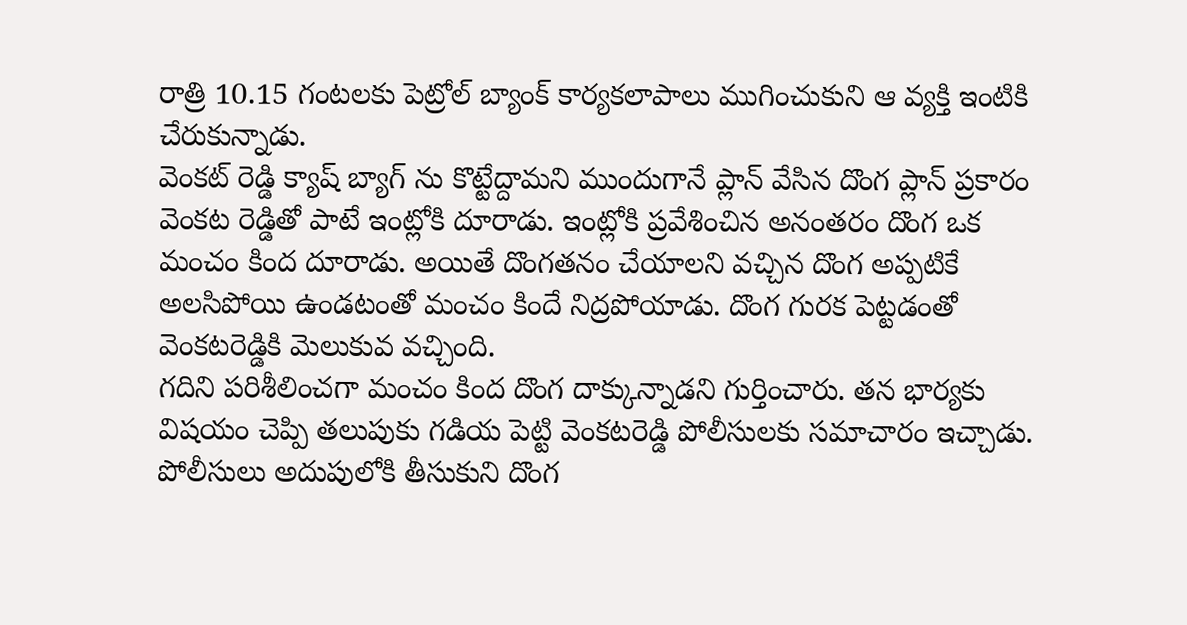రాత్రి 10.15 గంటలకు పెట్రోల్ బ్యాంక్ కార్యకలాపాలు ముగించుకుని ఆ వ్యక్తి ఇంటికి చేరుకున్నాడు.
వెంకట్ రెడ్డి క్యాష్ బ్యాగ్ ను కొట్టేద్దామని ముందుగానే ప్లాన్ వేసిన దొంగ ప్లాన్ ప్రకారం వెంకట రెడ్డితో పాటే ఇంట్లోకి దూరాడు. ఇంట్లోకి ప్రవేశించిన అనంతరం దొంగ ఒక మంచం కింద దూరాడు. అయితే దొంగతనం చేయాలని వచ్చిన దొంగ అప్పటికే అలసిపోయి ఉండటంతో మంచం కిందే నిద్రపోయాడు. దొంగ గురక పెట్టడంతో వెంకటరెడ్డికి మెలుకువ వచ్చింది.
గదిని పరిశీలించగా మంచం కింద దొంగ దాక్కున్నాడని గుర్తించారు. తన భార్యకు విషయం చెప్పి తలుపుకు గడియ పెట్టి వెంకటరెడ్డి పోలీసులకు సమాచారం ఇచ్చాడు. పోలీసులు అదుపులోకి తీసుకుని దొంగ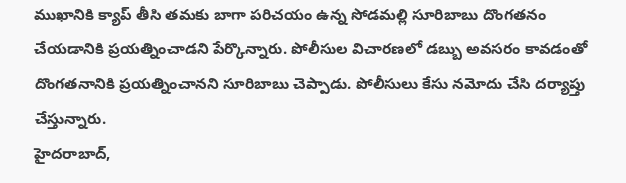ముఖానికి క్యాప్ తీసి తమకు బాగా పరిచయం ఉన్న సోడమల్లి సూరిబాబు దొంగతనం చేయడానికి ప్రయత్నించాడని పేర్కొన్నారు. పోలీసుల విచారణలో డబ్బు అవసరం కావడంతో దొంగతనానికి ప్రయత్నించానని సూరిబాబు చెప్పాడు. పోలీసులు కేసు నమోదు చేసి దర్యాప్తు చేస్తున్నారు.
హైదరాబాద్,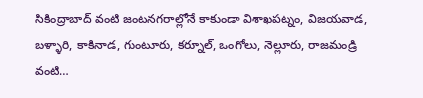సికింద్రాబాద్ వంటి జంటనగరాల్లోనే కాకుండా విశాఖపట్నం, విజయవాడ, బళ్ళారి, కాకినాడ, గుంటూరు, కర్నూల్, ఒంగోలు, నెల్లూరు, రాజమండ్రి వంటి…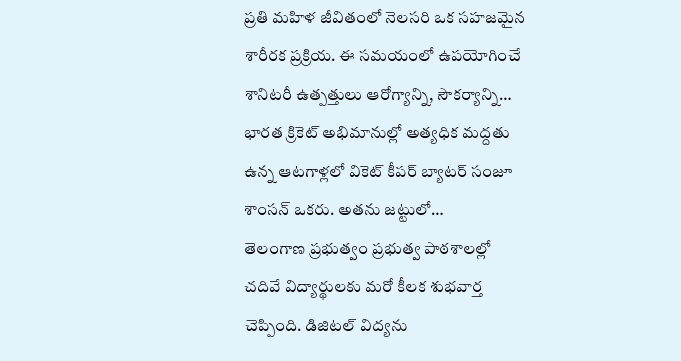ప్రతి మహిళ జీవితంలో నెలసరి ఒక సహజమైన శారీరక ప్రక్రియ. ఈ సమయంలో ఉపయోగించే శానిటరీ ఉత్పత్తులు ఆరోగ్యాన్ని, సౌకర్యాన్ని…
భారత క్రికెట్ అభిమానుల్లో అత్యధిక మద్దతు ఉన్న ఆటగాళ్లలో వికెట్ కీపర్ బ్యాటర్ సంజూ శాంసన్ ఒకరు. అతను జట్టులో…
తెలంగాణ ప్రభుత్వం ప్రభుత్వ పాఠశాలల్లో చదివే విద్యార్థులకు మరో కీలక శుభవార్త చెప్పింది. డిజిటల్ విద్యను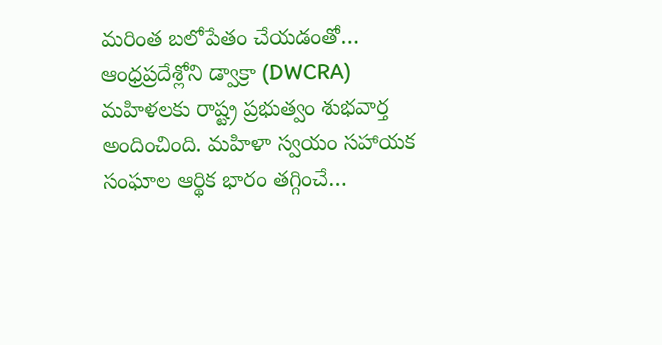మరింత బలోపేతం చేయడంతో…
ఆంధ్రప్రదేశ్లోని డ్వాక్రా (DWCRA) మహిళలకు రాష్ట్ర ప్రభుత్వం శుభవార్త అందించింది. మహిళా స్వయం సహాయక సంఘాల ఆర్థిక భారం తగ్గించే…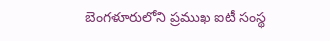బెంగళూరులోని ప్రముఖ ఐటీ సంస్థ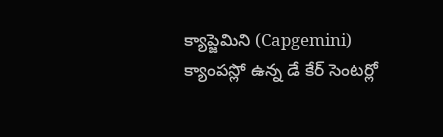క్యాప్జెమిని (Capgemini) క్యాంపస్లో ఉన్న డే కేర్ సెంటర్లో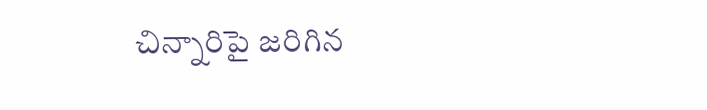చిన్నారిపై జరిగిన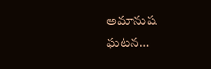అమానుష ఘటన…